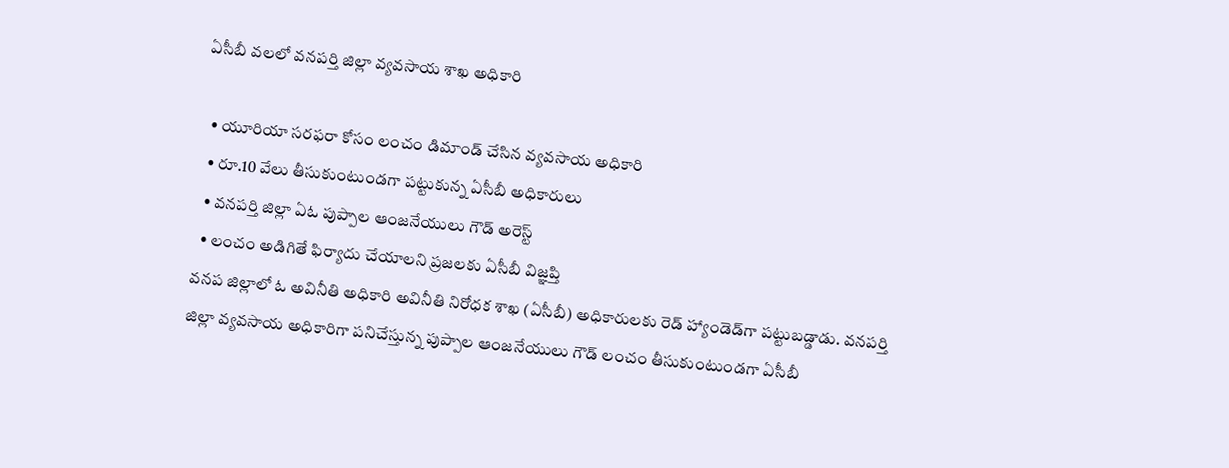ఏసీబీ వలలో వనపర్తి జిల్లా వ్యవసాయ శాఖ అధికారి

  • యూరియా సరఫరా కోసం లంచం డిమాండ్ చేసిన వ్యవసాయ అధికారి
  • రూ.10 వేలు తీసుకుంటుండగా పట్టుకున్న ఏసీబీ అధికారులు
  • వనపర్తి జిల్లా ఏఓ పుప్పాల ఆంజనేయులు గౌడ్ అరెస్ట్
  • లంచం అడిగితే ఫిర్యాదు చేయాలని ప్రజలకు ఏసీబీ విజ్ఞప్తి
వనప జిల్లాలో ఓ అవినీతి అధికారి అవినీతి నిరోధక శాఖ (ఏసీబీ) అధికారులకు రెడ్ హ్యాండెడ్‌గా పట్టుబడ్డాడు. వనపర్తి జిల్లా వ్యవసాయ అధికారిగా పనిచేస్తున్న పుప్పాల ఆంజనేయులు గౌడ్ లంచం తీసుకుంటుండగా ఏసీబీ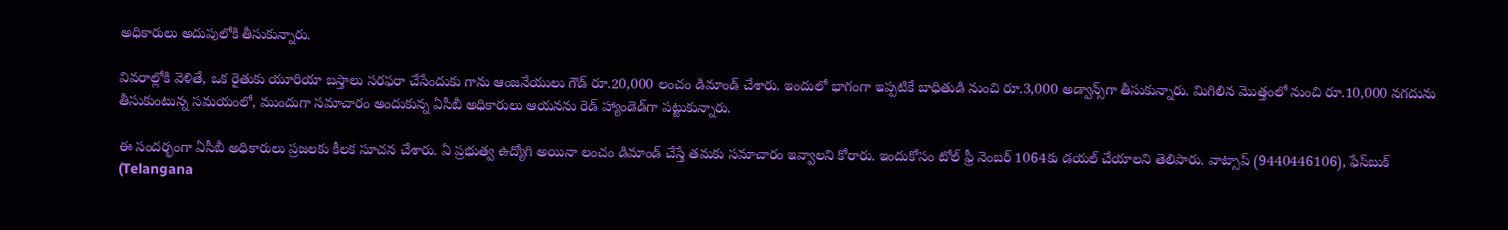అధికారులు అదుపులోకి తీసుకున్నారు.

వివరాల్లోకి వెళితే, ఒక రైతుకు యూరియా బస్తాలు సరఫరా చేసేందుకు గాను ఆంజనేయులు గౌడ్ రూ.20,000 లంచం డిమాండ్ చేశారు. ఇందులో భాగంగా ఇప్పటికే బాధితుడి నుంచి రూ.3,000 అడ్వాన్స్‌గా తీసుకున్నారు. మిగిలిన మొత్తంలో నుంచి రూ.10,000 నగదును తీసుకుంటున్న సమయంలో, ముందుగా సమాచారం అందుకున్న ఏసీబీ అధికారులు ఆయనను రెడ్ హ్యాండెడ్‌గా పట్టుకున్నారు.

ఈ సందర్భంగా ఏసీబీ అధికారులు ప్రజలకు కీలక సూచన చేశారు. ఏ ప్రభుత్వ ఉద్యోగి అయినా లంచం డిమాండ్ చేస్తే తమకు సమాచారం ఇవ్వాలని కోరారు. ఇందుకోసం టోల్ ఫ్రీ నెంబర్ 1064కు డయల్ చేయాలని తెలిపారు. వాట్సాప్ (9440446106), ఫేస్‌బుక్ (Telangana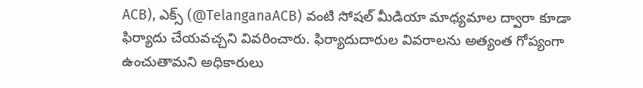ACB), ఎక్స్ (@TelanganaACB) వంటి సోషల్ మీడియా మాధ్యమాల ద్వారా కూడా ఫిర్యాదు చేయవచ్చని వివరించారు. ఫిర్యాదుదారుల వివరాలను అత్యంత గోప్యంగా ఉంచుతామని అధికారులు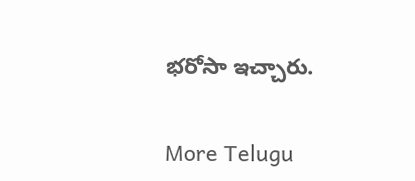భరోసా ఇచ్చారు.


More Telugu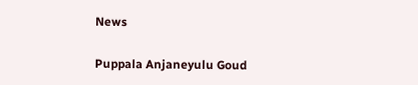News

Puppala Anjaneyulu Goud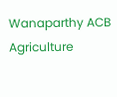Wanaparthy ACB Agriculture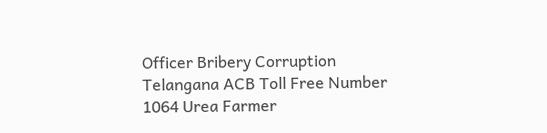Officer Bribery Corruption Telangana ACB Toll Free Number 1064 Urea Farmer